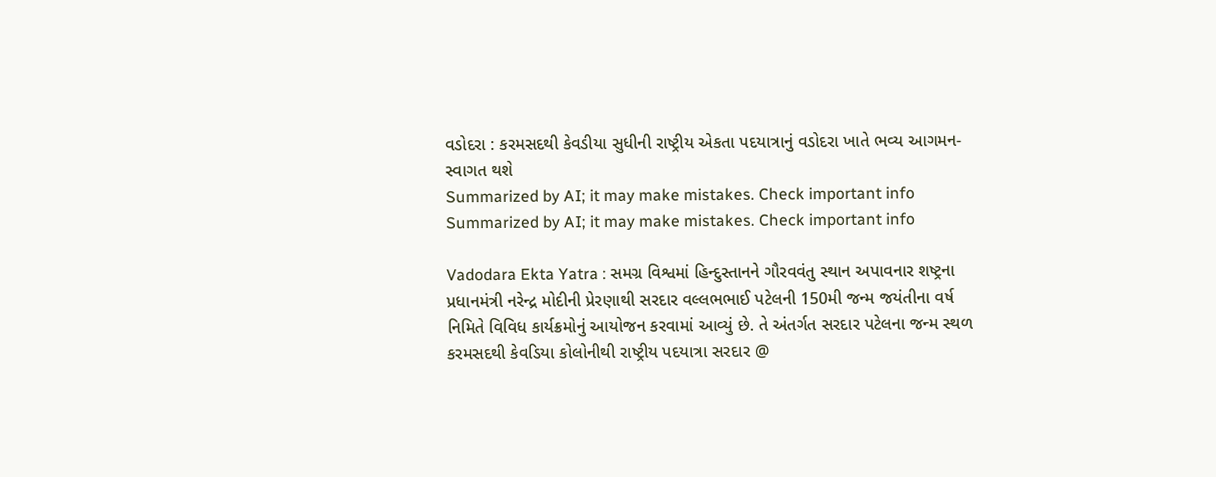વડોદરા : કરમસદથી કેવડીયા સુધીની રાષ્ટ્રીય એકતા પદયાત્રાનું વડોદરા ખાતે ભવ્ય આગમન-સ્વાગત થશે
Summarized by AI; it may make mistakes. Check important info
Summarized by AI; it may make mistakes. Check important info

Vadodara Ekta Yatra : સમગ્ર વિશ્વમાં હિન્દુસ્તાનને ગૌરવવંતુ સ્થાન અપાવનાર શષ્ટ્રના પ્રધાનમંત્રી નરેન્દ્ર મોદીની પ્રેરણાથી સરદાર વલ્લભભાઈ પટેલની 150મી જન્મ જયંતીના વર્ષ નિમિતે વિવિધ કાર્યક્રમોનું આયોજન કરવામાં આવ્યું છે. તે અંતર્ગત સરદાર પટેલના જન્મ સ્થળ કરમસદથી કેવડિયા કોલોનીથી રાષ્ટ્રીય પદયાત્રા સરદાર @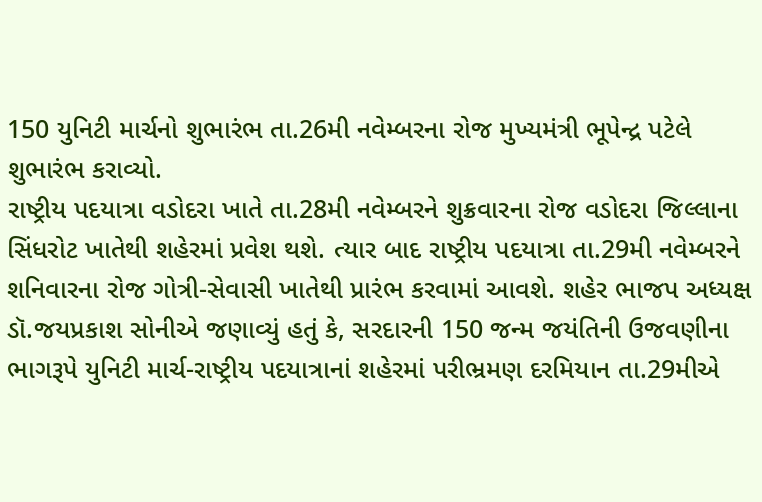150 યુનિટી માર્ચનો શુભારંભ તા.26મી નવેમ્બરના રોજ મુખ્યમંત્રી ભૂપેન્દ્ર પટેલે શુભારંભ કરાવ્યો.
રાષ્ટ્રીય પદયાત્રા વડોદરા ખાતે તા.28મી નવેમ્બરને શુક્રવારના રોજ વડોદરા જિલ્લાના સિંધરોટ ખાતેથી શહેરમાં પ્રવેશ થશે. ત્યાર બાદ રાષ્ટ્રીય પદયાત્રા તા.29મી નવેમ્બરને શનિવારના રોજ ગોત્રી-સેવાસી ખાતેથી પ્રારંભ કરવામાં આવશે. શહેર ભાજપ અધ્યક્ષ ડૉ.જયપ્રકાશ સોનીએ જણાવ્યું હતું કે, સરદારની 150 જન્મ જયંતિની ઉજવણીના ભાગરૂપે યુનિટી માર્ચ-રાષ્ટ્રીય પદયાત્રાનાં શહેરમાં પરીભ્રમણ દરમિયાન તા.29મીએ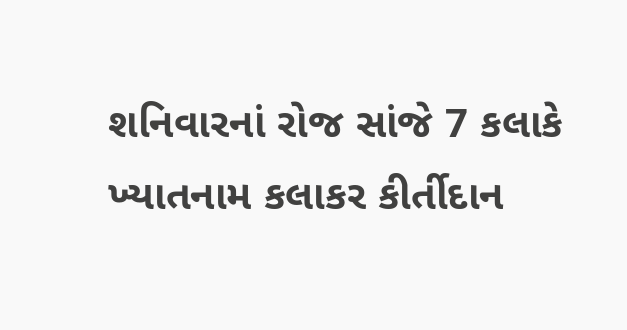શનિવારનાં રોજ સાંજે 7 કલાકે ખ્યાતનામ કલાકર કીર્તીદાન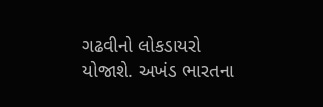ગઢવીનો લોકડાયરો યોજાશે. અખંડ ભારતના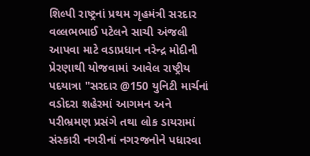શિલ્પી રાષ્ટ્રનાં પ્રથમ ગૃહમંત્રી સરદાર વલ્લભભાઈ પટેલને સાચી અંજલી આપવા માટે વડાપ્રધાન નરેન્દ્ર મોદીની પ્રેરણાથી યોજવામાં આવેલ રાષ્ટ્રીય પદયાત્રા "સરદાર @150 યુનિટી માર્ચનાં વડોદરા શહેરમાં આગમન અને પરીભ્રમણ પ્રસંગે તથા લોક ડાયરામાં સંસ્કારી નગરીનાં નગરજનોને પધારવા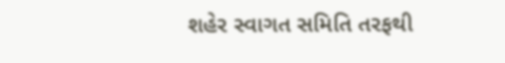શહેર સ્વાગત સમિતિ તરફથી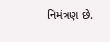નિમંત્રણ છે.